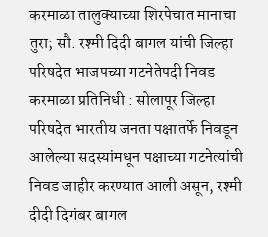करमाळा तालुक्याच्या शिरपेचात मानाचा तुरा; सौ. रश्मी दिदी बागल यांची जिल्हा परिषदेत भाजपच्या गटनेतेपदी निवड
करमाळा प्रतिनिधी : सोलापूर जिल्हा परिषदेत भारतीय जनता पक्षातर्फे निवडून आलेल्या सदस्यांमधून पक्षाच्या गटनेत्यांची निवड जाहीर करण्यात आली असून, रश्मी दीदी दिगंबर बागल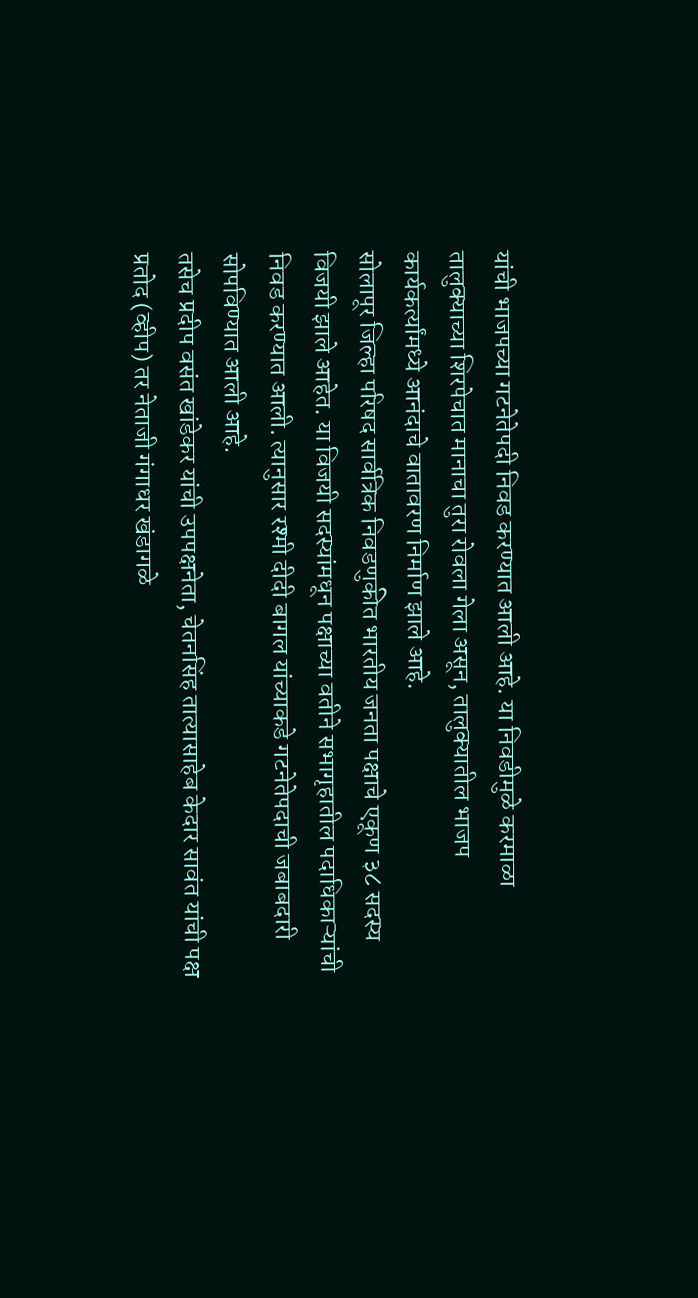यांची भाजपच्या गटनेतेपदी निवड करण्यात आली आहे. या निवडीमुळे करमाळा तालुक्याच्या शिरपेचात मानाचा तुरा रोवला गेला असून, तालुक्यातील भाजप कार्यकर्त्यांमध्ये आनंदाचे वातावरण निर्माण झाले आहे.
सोलापूर जिल्हा परिषद सार्वत्रिक निवडणुकीत भारतीय जनता पक्षाचे एकूण ३८ सदस्य विजयी झाले आहेत. या विजयी सदस्यांमधून पक्षाच्या वतीने सभागृहातील पदाधिकाऱ्यांची निवड करण्यात आली. त्यानुसार रश्मी दीदी बागल यांच्याकडे गटनेतेपदाची जबाबदारी सोपविण्यात आली आहे.
तसेच प्रदीप वसंत खांडेकर यांची उपपक्षनेता, चेतनसिंह तात्यासाहेब केदार सावंत यांची पक्ष प्रतोद (व्हीप) तर नेताजी गंगाधर खंडागळे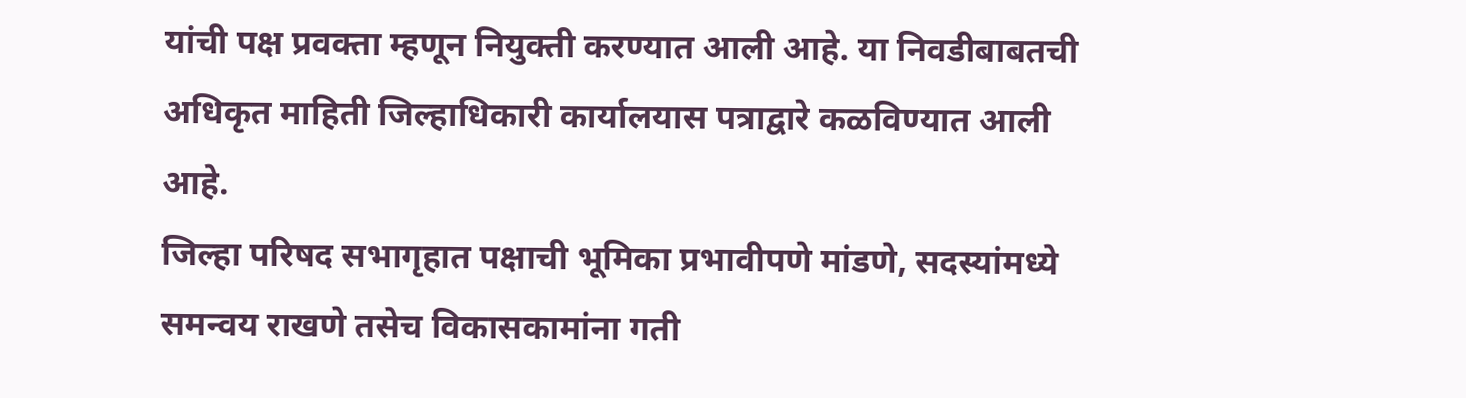यांची पक्ष प्रवक्ता म्हणून नियुक्ती करण्यात आली आहे. या निवडीबाबतची अधिकृत माहिती जिल्हाधिकारी कार्यालयास पत्राद्वारे कळविण्यात आली आहे.
जिल्हा परिषद सभागृहात पक्षाची भूमिका प्रभावीपणे मांडणे, सदस्यांमध्ये समन्वय राखणे तसेच विकासकामांना गती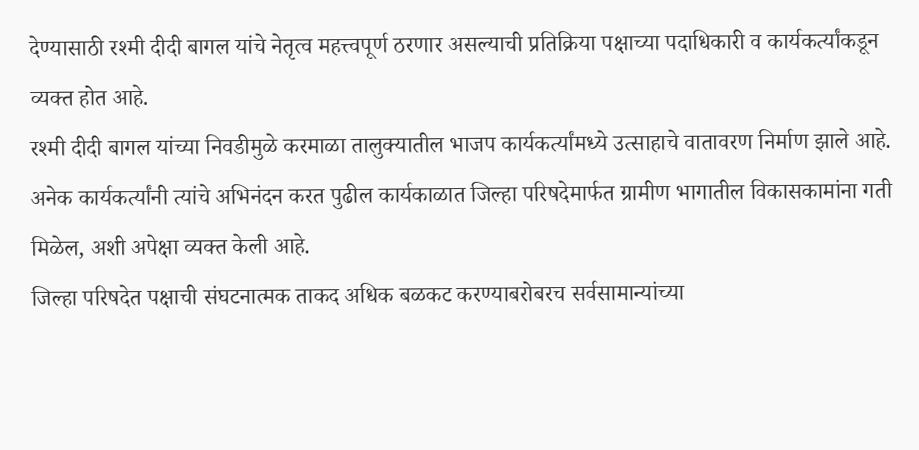देण्यासाठी रश्मी दीदी बागल यांचे नेतृत्व महत्त्वपूर्ण ठरणार असल्याची प्रतिक्रिया पक्षाच्या पदाधिकारी व कार्यकर्त्यांकडून व्यक्त होत आहे.
रश्मी दीदी बागल यांच्या निवडीमुळे करमाळा तालुक्यातील भाजप कार्यकर्त्यांमध्ये उत्साहाचे वातावरण निर्माण झाले आहे. अनेक कार्यकर्त्यांनी त्यांचे अभिनंदन करत पुढील कार्यकाळात जिल्हा परिषदेमार्फत ग्रामीण भागातील विकासकामांना गती मिळेल, अशी अपेक्षा व्यक्त केली आहे.
जिल्हा परिषदेत पक्षाची संघटनात्मक ताकद अधिक बळकट करण्याबरोबरच सर्वसामान्यांच्या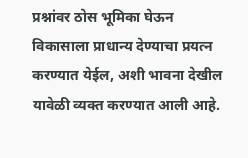प्रश्नांवर ठोस भूमिका घेऊन विकासाला प्राधान्य देण्याचा प्रयत्न करण्यात येईल, अशी भावना देखील यावेळी व्यक्त करण्यात आली आहे.